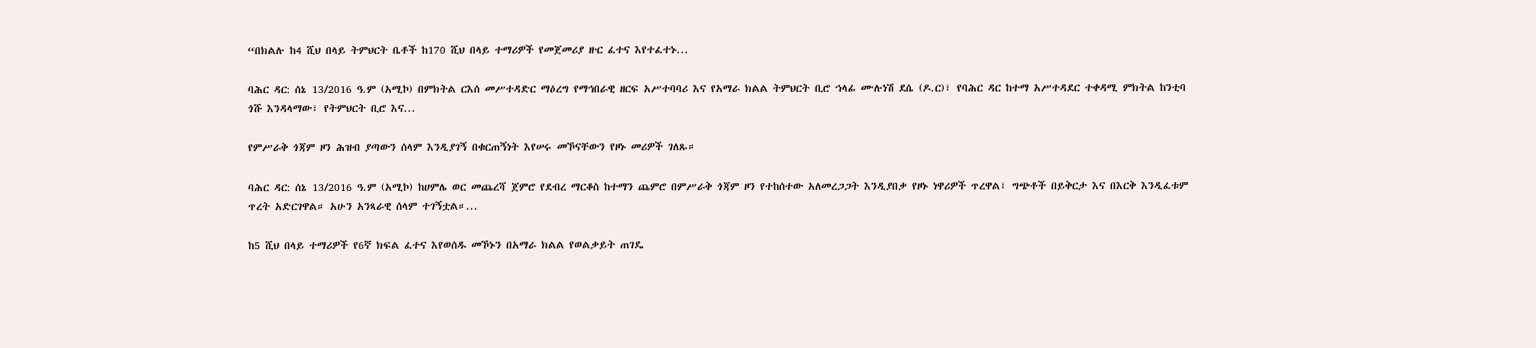“በክልሉ ከ4 ሺህ በላይ ትምህርት ቤቶች ከ170 ሺህ በላይ ተማሪዎች የመጀመሪያ ዙር ፈተና እየተፈተኑ...

ባሕር ዳር: ሰኔ 13/2016 ዓ.ም (አሚኮ) በምክትል ርእሰ መሥተዳድር ማዕረግ የማኅበራዊ ዘርፍ አሥተባባሪ እና የአማራ ክልል ትምህርት ቢሮ ኀላፊ ሙሉነሽ ደሴ (ዶ.ር)፣ የባሕር ዳር ከተማ አሥተዳደር ተቀዳሚ ምክትል ከንቲባ ጎሹ እንዳላማው፣ የትምህርት ቢሮ እና...

የምሥራቅ ጎጃም ዞን ሕዝብ ያጣውን ሰላም እንዲያገኝ በቁርጠኝነት እየሠሩ መኾናቸውን የዞኑ መሪዎች ገለጹ።

ባሕር ዳር: ሰኔ 13/2016 ዓ.ም (አሚኮ) ከሀምሌ ወር መጨረሻ ጀምሮ የደብረ ማርቆስ ከተማን ጨምሮ በምሥራቅ ጎጃም ዞን የተከሰተው አለመረጋጋት እንዲያበቃ የዞኑ ነዋሪዎች ጥረዋል፣ ግጭቶች በይቅርታ እና በእርቅ እንዲፈቱም ጥረት አድርገዋል። አሁን አንጻራዊ ሰላም ተገኝቷል።...

ከ5 ሺህ በላይ ተማሪዎች የ6ኛ ክፍል ፈተና እየወሰዱ መኾኑን በአማራ ክልል የወልቃይት ጠገዴ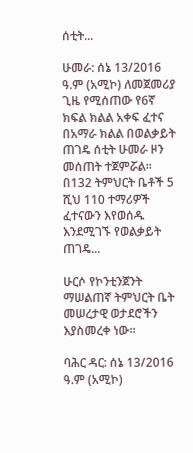ሰቲት...

ሁመራ: ሰኔ 13/2016 ዓ.ም (አሚኮ) ለመጀመሪያ ጊዜ የሚሰጠው የ6ኛ ክፍል ክልል አቀፍ ፈተና በአማራ ክልል በወልቃይት ጠገዴ ሰቲት ሁመራ ዞን መሰጠት ተጀምሯል። በ132 ትምህርት ቤቶች 5 ሺህ 110 ተማሪዎች ፈተናውን እየወሰዱ እንደሚገኙ የወልቃይት ጠገዴ...

ሁርሶ የኮንቲንጀንት ማሠልጠኛ ትምህርት ቤት መሠረታዊ ወታደሮችን እያስመረቀ ነው።

ባሕር ዳር: ሰኔ 13/2016 ዓ.ም (አሚኮ)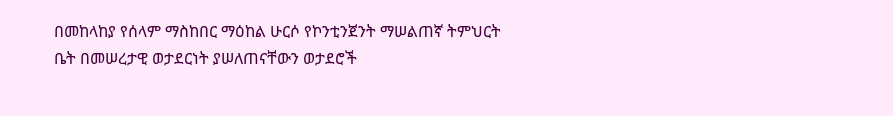በመከላከያ የሰላም ማስከበር ማዕከል ሁርሶ የኮንቲንጀንት ማሠልጠኛ ትምህርት ቤት በመሠረታዊ ወታደርነት ያሠለጠናቸውን ወታደሮች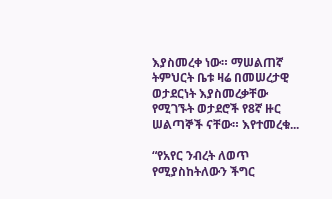እያስመረቀ ነው። ማሠልጠኛ ትምህርት ቤቱ ዛሬ በመሠረታዊ ወታደርነት እያስመረቃቸው የሚገኙት ወታደሮች የ8ኛ ዙር ሠልጣኞች ናቸው። እየተመረቁ...

“የአየር ንብረት ለወጥ የሚያስከትለውን ችግር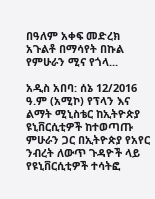በዓለም አቀፍ መድረክ አጉልቶ በማሳየት በኩል የምሁራን ሚና የጎላ...

አዲስ አበባ: ሰኔ 12/2016 ዓ.ም (አሚኮ) የፕላን እና ልማት ሚኒስቴር ከኢትዮጵያ ዩኒቨርሲቲዎች ከተወጣጡ ምሁራን ጋር በኢትዮጵያ የአየር ንብረት ለውጥ ጉዳዮች ላይ የዩኒቨርሲቲዎች ተሳትፎ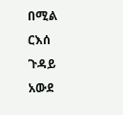በሚል ርእሰ ጉዳይ አውደ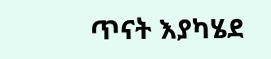ጥናት እያካሄደ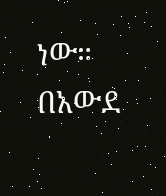ነው። በአውደ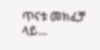ጥናቱ መክፈቻ ላይ...